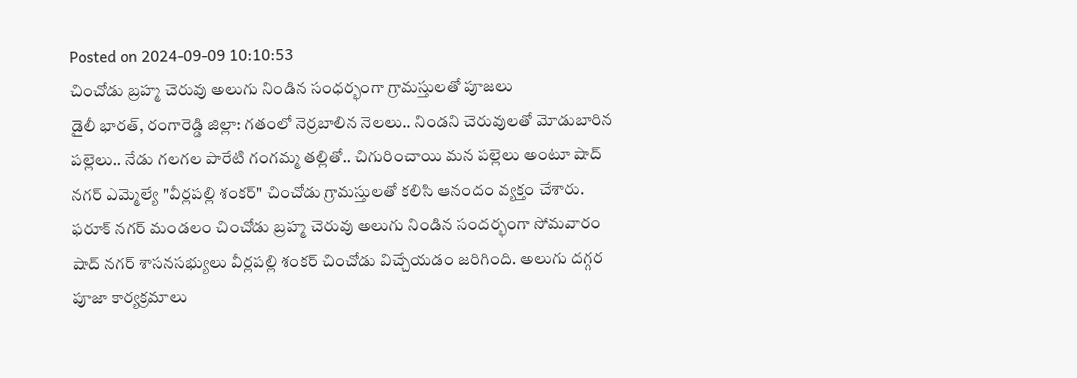Posted on 2024-09-09 10:10:53
చించోడు బ్రహ్మ చెరువు అలుగు నిండిన సంధర్భంగా గ్రామస్తులతో పూజలు
డైలీ భారత్, రంగారెడ్డి జిల్లా: గతంలో నెర్రబాలిన నెలలు.. నిండని చెరువులతో మోడుబారిన పల్లెలు.. నేడు గలగల పారేటి గంగమ్మ తల్లితో.. చిగురించాయి మన పల్లెలు అంటూ షాద్ నగర్ ఎమ్మెల్యే "వీర్లపల్లి శంకర్" చించోడు గ్రామస్తులతో కలిసి ఆనందం వ్యక్తం చేశారు. ఫరూక్ నగర్ మండలం చించోడు బ్రహ్మ చెరువు అలుగు నిండిన సందర్భంగా సోమవారం షాద్ నగర్ శాసనసభ్యులు వీర్లపల్లి శంకర్ చించోడు విచ్చేయడం జరిగింది. అలుగు దగ్గర పూజా కార్యక్రమాలు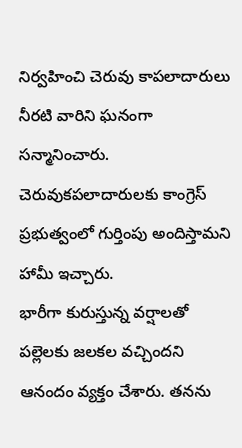నిర్వహించి చెరువు కాపలాదారులు నీరటి వారిని ఘనంగా సన్మానించారు. చెరువుకపలాదారులకు కాంగ్రెస్ ప్రభుత్వంలో గుర్తింపు అందిస్తామని హామీ ఇచ్చారు.
భారీగా కురుస్తున్న వర్షాలతో పల్లెలకు జలకల వచ్చిందని ఆనందం వ్యక్తం చేశారు. తనను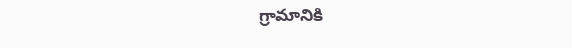గ్రామానికి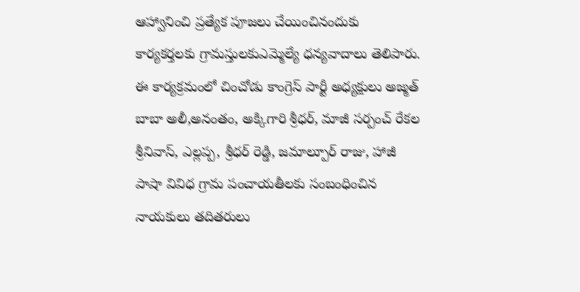ఆహ్వానించి ప్రత్యేక పూజలు చేయించినందుకు కార్యకర్తలకు గ్రామస్తులకుఎమ్మెల్యే ధన్యవాదాలు తెలిపారు. ఈ కార్యక్రమంలో చించోడు కాంగ్రెస్ పార్టీ అధ్యక్షులు అజ్మత్ బాబా అలీ,అనంతం, అక్కిగారి శ్రీధర్, మాజీ సర్పంచ్ రేకల శ్రీనివాస్, ఎల్లప్ప, శ్రీధర్ రెడ్డి, జమాల్పూర్ రాజు, హాజీ పాషా వివిధ గ్రామ పంచాయతీలకు సంబంధించిన నాయకులు తదితరులు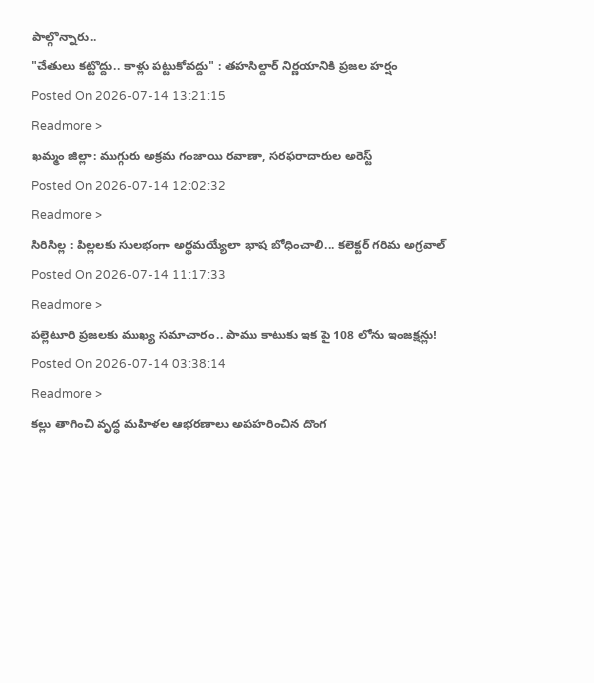పాల్గొన్నారు..
"చేతులు కట్టొద్దు.. కాళ్లు పట్టుకోవద్దు" : తహసిల్దార్ నిర్ణయానికి ప్రజల హర్షం
Posted On 2026-07-14 13:21:15
Readmore >
ఖమ్మం జిల్లా: ముగ్గురు అక్రమ గంజాయి రవాణా, సరఫరాదారుల అరెస్ట్
Posted On 2026-07-14 12:02:32
Readmore >
సిరిసిల్ల : పిల్లలకు సులభంగా అర్థమయ్యేలా భాష బోధించాలి... కలెక్టర్ గరిమ అగ్రవాల్
Posted On 2026-07-14 11:17:33
Readmore >
పల్లెటూరి ప్రజలకు ముఖ్య సమాచారం.. పాము కాటుకు ఇక పై 108 లోను ఇంజక్షన్లు!
Posted On 2026-07-14 03:38:14
Readmore >
కల్లు తాగించి వృద్ధ మహిళల ఆభరణాలు అపహరించిన దొంగ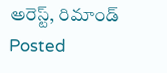అరెస్ట్, రిమాండ్
Posted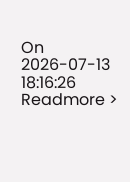On 2026-07-13 18:16:26
Readmore >